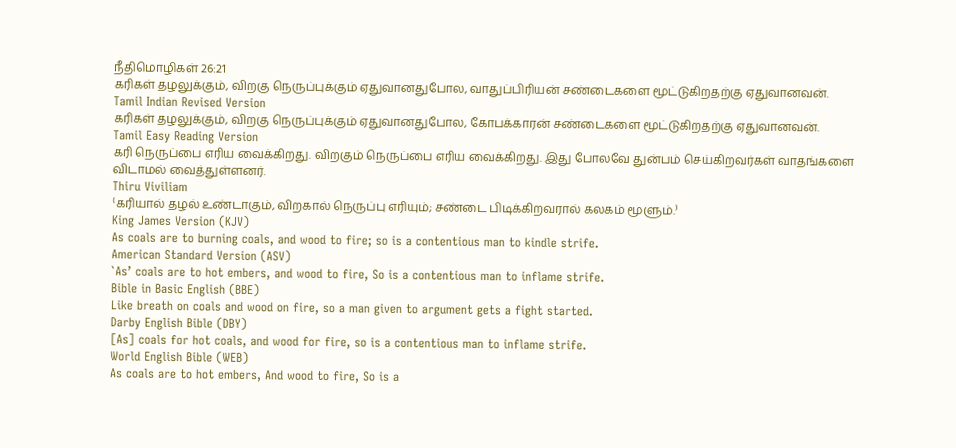நீதிமொழிகள் 26:21
கரிகள் தழலுக்கும், விறகு நெருப்புக்கும் ஏதுவானதுபோல, வாதுப்பிரியன் சண்டைகளை மூட்டுகிறதற்கு ஏதுவானவன்.
Tamil Indian Revised Version
கரிகள் தழலுக்கும், விறகு நெருப்புக்கும் ஏதுவானதுபோல, கோபக்காரன் சண்டைகளை மூட்டுகிறதற்கு ஏதுவானவன்.
Tamil Easy Reading Version
கரி நெருப்பை எரிய வைக்கிறது. விறகும் நெருப்பை எரிய வைக்கிறது. இது போலவே துன்பம் செய்கிறவர்கள் வாதங்களை விடாமல் வைத்துள்ளனர்.
Thiru Viviliam
⁽கரியால் தழல் உண்டாகும், விறகால் நெருப்பு எரியும்; சண்டை பிடிக்கிறவரால் கலகம் மூளும்.⁾
King James Version (KJV)
As coals are to burning coals, and wood to fire; so is a contentious man to kindle strife.
American Standard Version (ASV)
`As’ coals are to hot embers, and wood to fire, So is a contentious man to inflame strife.
Bible in Basic English (BBE)
Like breath on coals and wood on fire, so a man given to argument gets a fight started.
Darby English Bible (DBY)
[As] coals for hot coals, and wood for fire, so is a contentious man to inflame strife.
World English Bible (WEB)
As coals are to hot embers, And wood to fire, So is a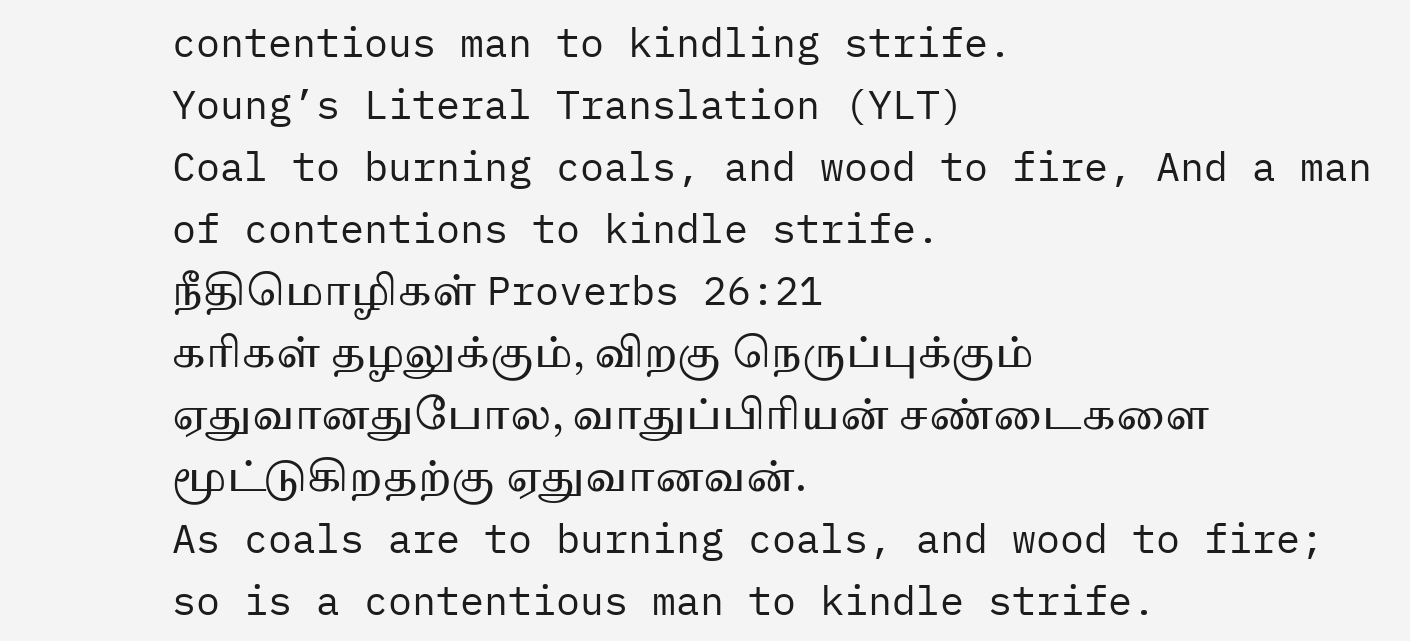contentious man to kindling strife.
Young’s Literal Translation (YLT)
Coal to burning coals, and wood to fire, And a man of contentions to kindle strife.
நீதிமொழிகள் Proverbs 26:21
கரிகள் தழலுக்கும், விறகு நெருப்புக்கும் ஏதுவானதுபோல, வாதுப்பிரியன் சண்டைகளை மூட்டுகிறதற்கு ஏதுவானவன்.
As coals are to burning coals, and wood to fire; so is a contentious man to kindle strife.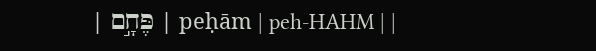| פֶּחָ֣ם | peḥām | peh-HAHM | |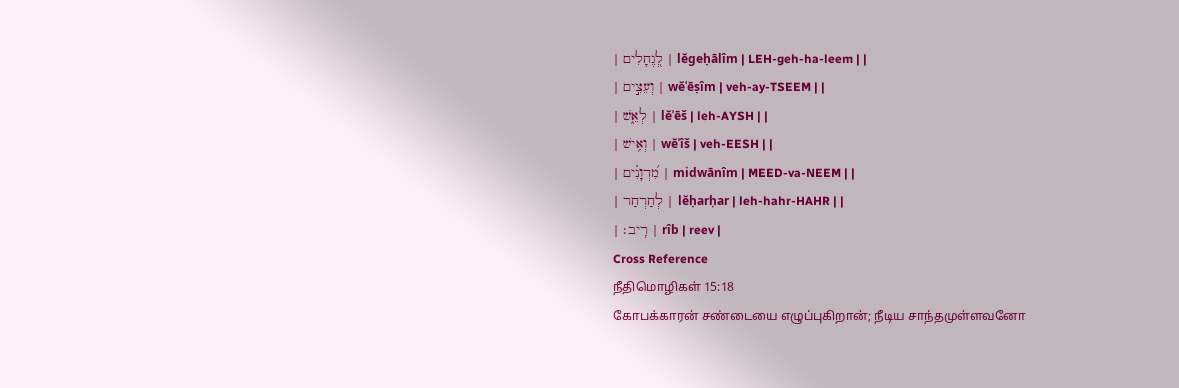| לְ֭גֶחָלִים | lĕgeḥālîm | LEH-ɡeh-ha-leem | |
| וְעֵצִ֣ים | wĕʿēṣîm | veh-ay-TSEEM | |
| לְאֵ֑שׁ | lĕʾēš | leh-AYSH | |
| וְאִ֥ישׁ | wĕʾîš | veh-EESH | |
| מִ֝דְוָנִ֗ים | midwānîm | MEED-va-NEEM | |
| לְחַרְחַר | lĕḥarḥar | leh-hahr-HAHR | |
| רִֽיב׃ | rîb | reev |
Cross Reference
நீதிமொழிகள் 15:18
கோபக்காரன் சண்டையை எழுப்புகிறான்; நீடிய சாந்தமுள்ளவனோ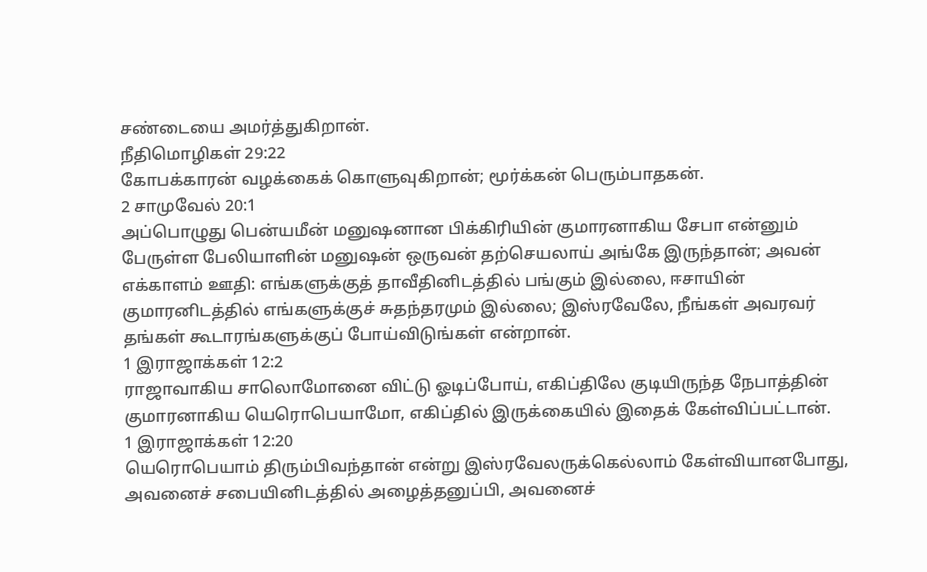சண்டையை அமர்த்துகிறான்.
நீதிமொழிகள் 29:22
கோபக்காரன் வழக்கைக் கொளுவுகிறான்; மூர்க்கன் பெரும்பாதகன்.
2 சாமுவேல் 20:1
அப்பொழுது பென்யமீன் மனுஷனான பிக்கிரியின் குமாரனாகிய சேபா என்னும் பேருள்ள பேலியாளின் மனுஷன் ஒருவன் தற்செயலாய் அங்கே இருந்தான்; அவன் எக்காளம் ஊதி: எங்களுக்குத் தாவீதினிடத்தில் பங்கும் இல்லை, ஈசாயின் குமாரனிடத்தில் எங்களுக்குச் சுதந்தரமும் இல்லை; இஸ்ரவேலே, நீங்கள் அவரவர் தங்கள் கூடாரங்களுக்குப் போய்விடுங்கள் என்றான்.
1 இராஜாக்கள் 12:2
ராஜாவாகிய சாலொமோனை விட்டு ஓடிப்போய், எகிப்திலே குடியிருந்த நேபாத்தின் குமாரனாகிய யெரொபெயாமோ, எகிப்தில் இருக்கையில் இதைக் கேள்விப்பட்டான்.
1 இராஜாக்கள் 12:20
யெரொபெயாம் திரும்பிவந்தான் என்று இஸ்ரவேலருக்கெல்லாம் கேள்வியானபோது, அவனைச் சபையினிடத்தில் அழைத்தனுப்பி, அவனைச்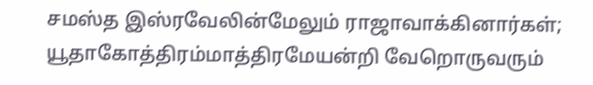சமஸ்த இஸ்ரவேலின்மேலும் ராஜாவாக்கினார்கள்; யூதாகோத்திரம்மாத்திரமேயன்றி வேறொருவரும்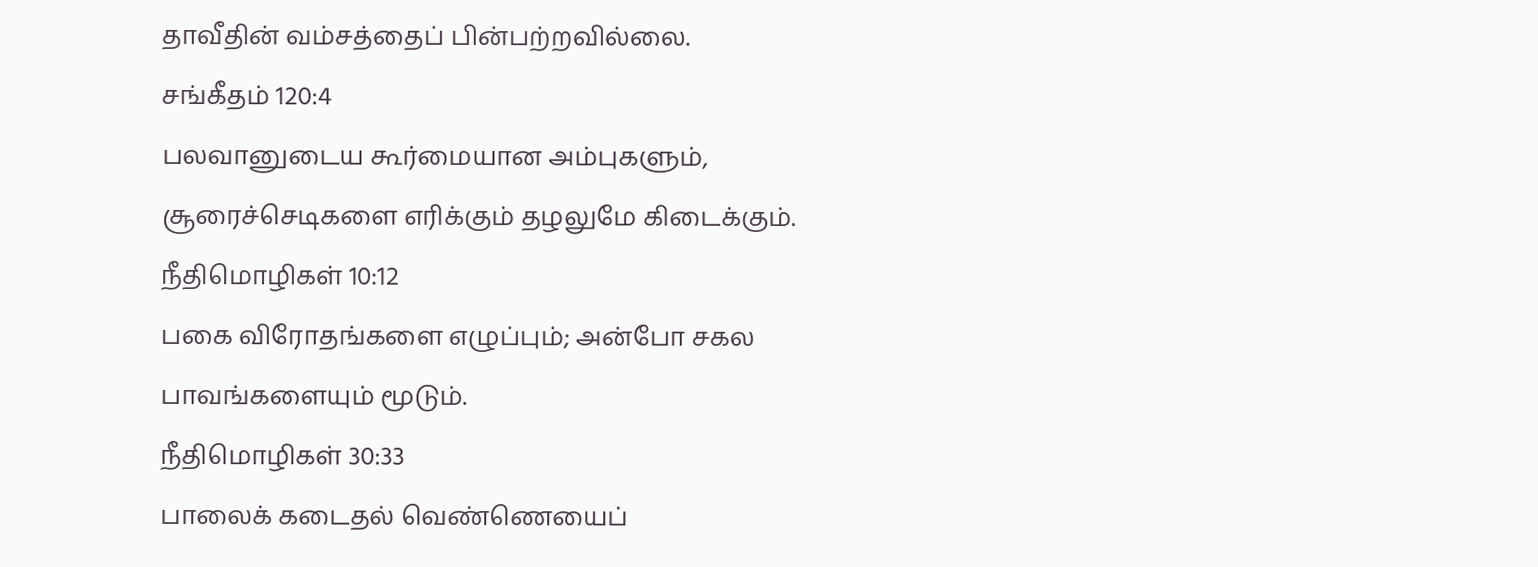தாவீதின் வம்சத்தைப் பின்பற்றவில்லை.
சங்கீதம் 120:4
பலவானுடைய கூர்மையான அம்புகளும், சூரைச்செடிகளை எரிக்கும் தழலுமே கிடைக்கும்.
நீதிமொழிகள் 10:12
பகை விரோதங்களை எழுப்பும்; அன்போ சகல பாவங்களையும் மூடும்.
நீதிமொழிகள் 30:33
பாலைக் கடைதல் வெண்ணெயைப்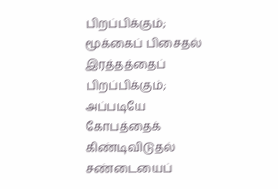பிறப்பிக்கும்; மூக்கைப் பிசைதல் இரத்தத்தைப் பிறப்பிக்கும்; அப்படியே கோபத்தைக் கிண்டிவிடுதல் சண்டையைப்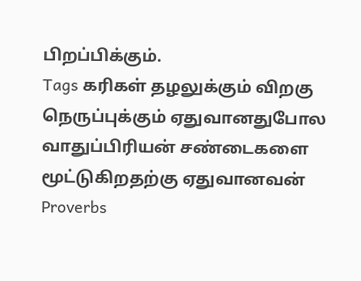பிறப்பிக்கும்.
Tags கரிகள் தழலுக்கும் விறகு நெருப்புக்கும் ஏதுவானதுபோல வாதுப்பிரியன் சண்டைகளை மூட்டுகிறதற்கு ஏதுவானவன்
Proverbs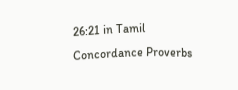26:21 in Tamil Concordance Proverbs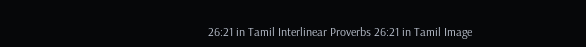26:21 in Tamil Interlinear Proverbs 26:21 in Tamil Image